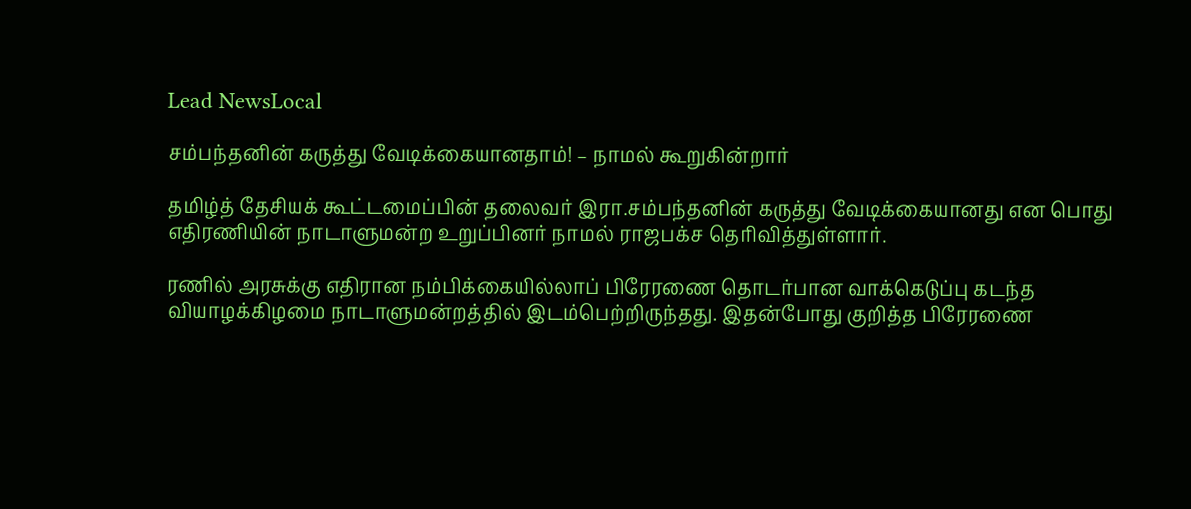Lead NewsLocal

சம்பந்தனின் கருத்து வேடிக்கையானதாம்! – நாமல் கூறுகின்றார்

தமிழ்த் தேசியக் கூட்டமைப்பின் தலைவர் இரா.சம்பந்தனின் கருத்து வேடிக்கையானது என பொது எதிரணியின் நாடாளுமன்ற உறுப்பினர் நாமல் ராஜபக்ச தெரிவித்துள்ளார்.

ரணில் அரசுக்கு எதிரான நம்பிக்கையில்லாப் பிரேரணை தொடர்பான வாக்கெடுப்பு கடந்த வியாழக்கிழமை நாடாளுமன்றத்தில் இடம்பெற்றிருந்தது. இதன்போது குறித்த பிரேரணை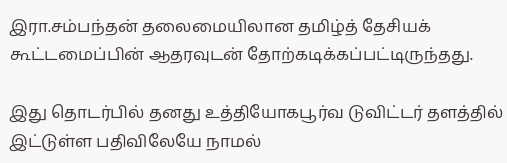இரா.சம்பந்தன் தலைமையிலான தமிழ்த் தேசியக் கூட்டமைப்பின் ஆதரவுடன் தோற்கடிக்கப்பட்டிருந்தது.

இது தொடர்பில் தனது உத்தியோகபூர்வ டுவிட்டர் தளத்தில் இட்டுள்ள பதிவிலேயே நாமல்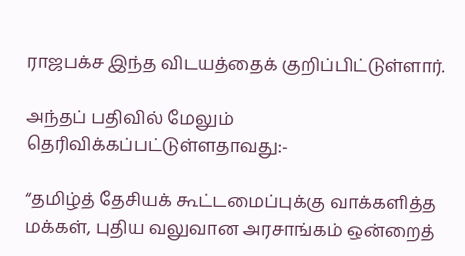ராஜபக்ச இந்த விடயத்தைக் குறிப்பிட்டுள்ளார்.

அந்தப் பதிவில் மேலும் தெரிவிக்கப்பட்டுள்ளதாவது:-

“தமிழ்த் தேசியக் கூட்டமைப்புக்கு வாக்களித்த மக்கள், புதிய வலுவான அரசாங்கம் ஒன்றைத்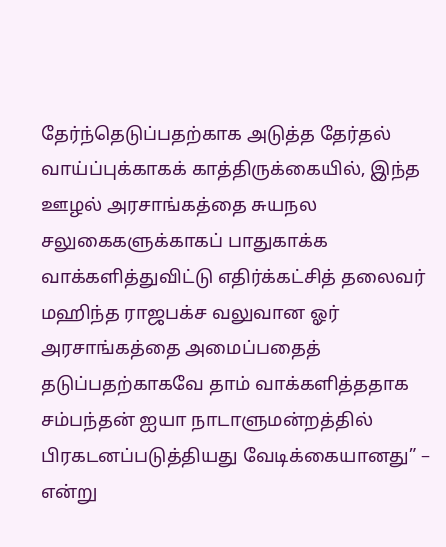தேர்ந்தெடுப்பதற்காக அடுத்த தேர்தல் வாய்ப்புக்காகக் காத்திருக்கையில், இந்த ஊழல் அரசாங்கத்தை சுயநல சலுகைகளுக்காகப் பாதுகாக்க வாக்களித்துவிட்டு எதிர்க்கட்சித் தலைவர் மஹிந்த ராஜபக்ச வலுவான ஓர் அரசாங்கத்தை அமைப்பதைத் தடுப்பதற்காகவே தாம் வாக்களித்ததாக சம்பந்தன் ஐயா நாடாளுமன்றத்தில் பிரகடனப்படுத்தியது வேடிக்கையானது” – என்று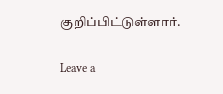குறிப்பிட்டுள்ளார்.

Leave a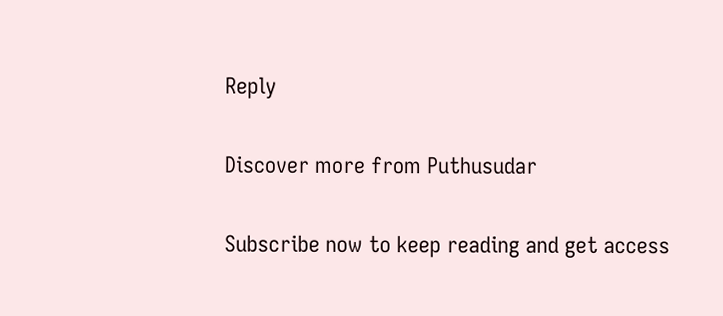Reply

Discover more from Puthusudar

Subscribe now to keep reading and get access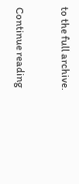to the full archive.

Continue reading